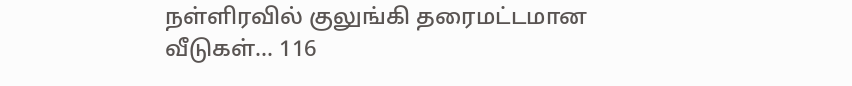நள்ளிரவில் குலுங்கி தரைமட்டமான வீடுகள்... 116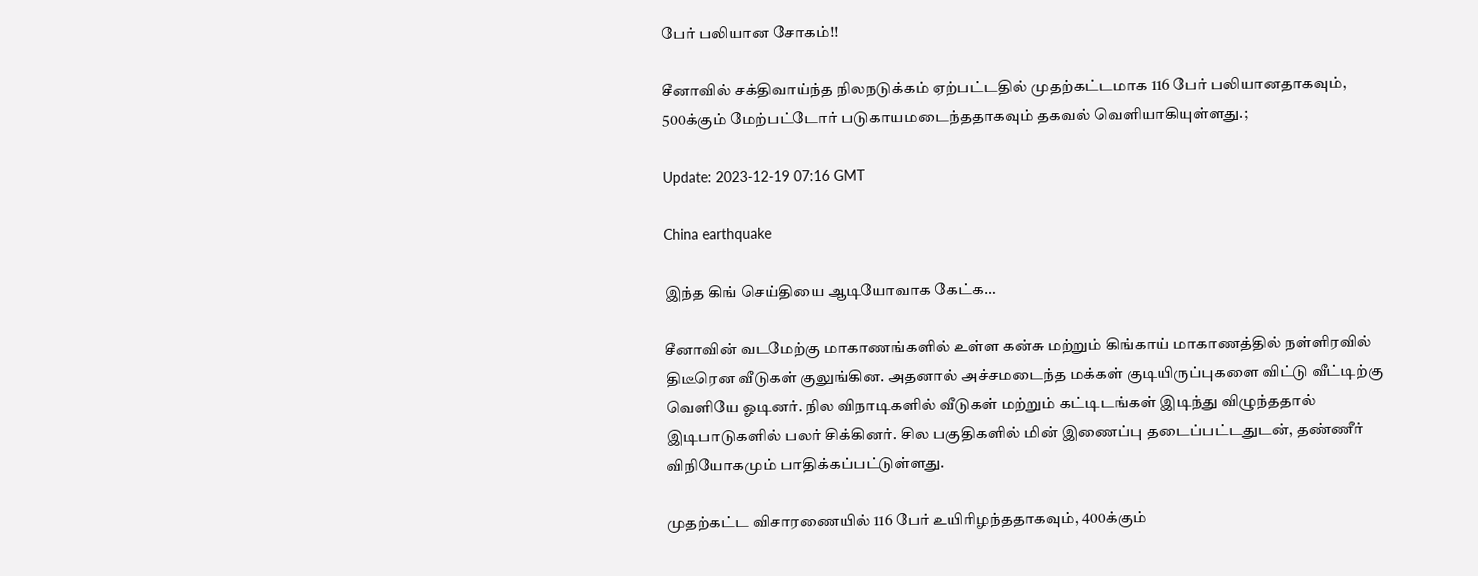பேர் பலியான சோகம்!!

சீனாவில் சக்திவாய்ந்த நிலநடுக்கம் ஏற்பட்டதில் முதற்கட்டமாக 116 பேர் பலியானதாகவும், 500க்கும் மேற்பட்டோர் படுகாயமடைந்ததாகவும் தகவல் வெளியாகியுள்ளது.;

Update: 2023-12-19 07:16 GMT

China earthquake

இந்த கிங் செய்தியை ஆடியோவாக கேட்க…

சீனாவின் வடமேற்கு மாகாணங்களில் உள்ள கன்சு மற்றும் கிங்காய் மாகாணத்தில் நள்ளிரவில் திடீரென வீடுகள் குலுங்கின. அதனால் அச்சமடைந்த மக்கள் குடியிருப்புகளை விட்டு வீட்டிற்கு வெளியே ஓடினர். நில விநாடிகளில் வீடுகள் மற்றும் கட்டிடங்கள் இடிந்து விழுந்ததால் இடிபாடுகளில் பலர் சிக்கினர். சில பகுதிகளில் மின் இணைப்பு தடைப்பட்டதுடன், தண்ணீர் விநியோகமும் பாதிக்கப்பட்டுள்ளது.

முதற்கட்ட விசாரணையில் 116 பேர் உயிரிழந்ததாகவும், 400க்கும்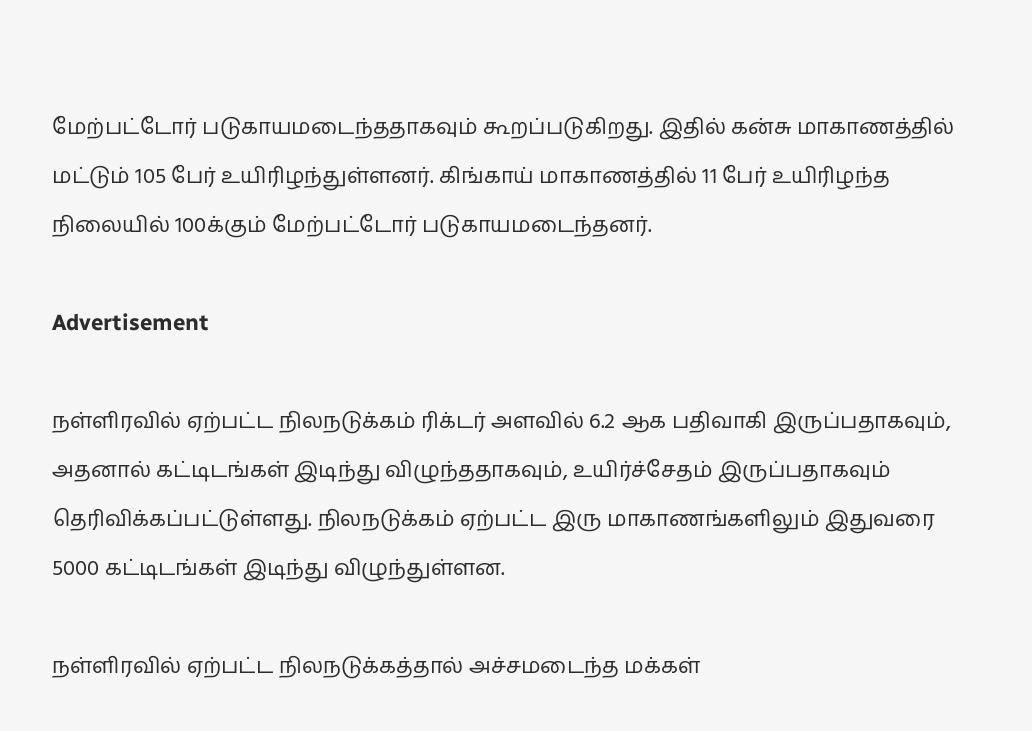மேற்பட்டோர் படுகாயமடைந்ததாகவும் கூறப்படுகிறது. இதில் கன்சு மாகாணத்தில் மட்டும் 105 பேர் உயிரிழந்துள்ளனர். கிங்காய் மாகாணத்தில் 11 பேர் உயிரிழந்த நிலையில் 100க்கும் மேற்பட்டோர் படுகாயமடைந்தனர்.

Advertisement

நள்ளிரவில் ஏற்பட்ட நிலநடுக்கம் ரிக்டர் அளவில் 6.2 ஆக பதிவாகி இருப்பதாகவும், அதனால் கட்டிடங்கள் இடிந்து விழுந்ததாகவும், உயிர்ச்சேதம் இருப்பதாகவும் தெரிவிக்கப்பட்டுள்ளது. நிலநடுக்கம் ஏற்பட்ட இரு மாகாணங்களிலும் இதுவரை 5000 கட்டிடங்கள் இடிந்து விழுந்துள்ளன.

நள்ளிரவில் ஏற்பட்ட நிலநடுக்கத்தால் அச்சமடைந்த மக்கள்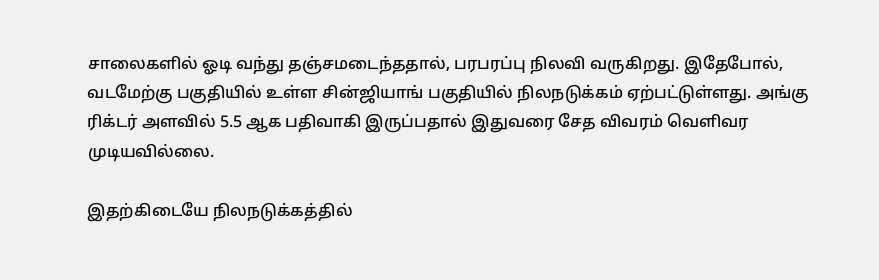சாலைகளில் ஓடி வந்து தஞ்சமடைந்ததால், பரபரப்பு நிலவி வருகிறது. இதேபோல், வடமேற்கு பகுதியில் உள்ள சின்ஜியாங் பகுதியில் நிலநடுக்கம் ஏற்பட்டுள்ளது. அங்கு ரிக்டர் அளவில் 5.5 ஆக பதிவாகி இருப்பதால் இதுவரை சேத விவரம் வெளிவர முடியவில்லை.

இதற்கிடையே நிலநடுக்கத்தில்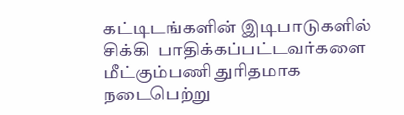கட்டிடங்களின் இடிபாடுகளில் சிக்கி  பாதிக்கப்பட்டவர்களை மீட்கும்பணி துரிதமாக நடைபெற்று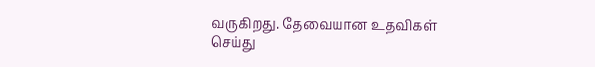வருகிறது. தேவையான உதவிகள் செய்து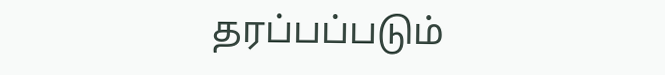தரப்பப்படும்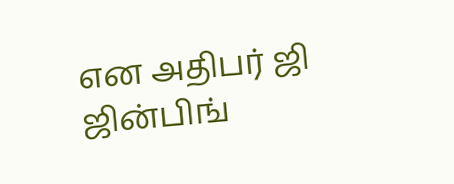என அதிபர் ஜி ஜின்பிங்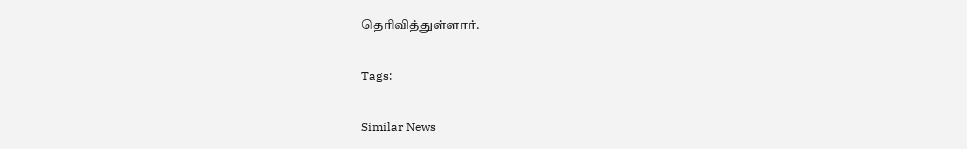தெரிவித்துள்ளார்.

Tags:

Similar News